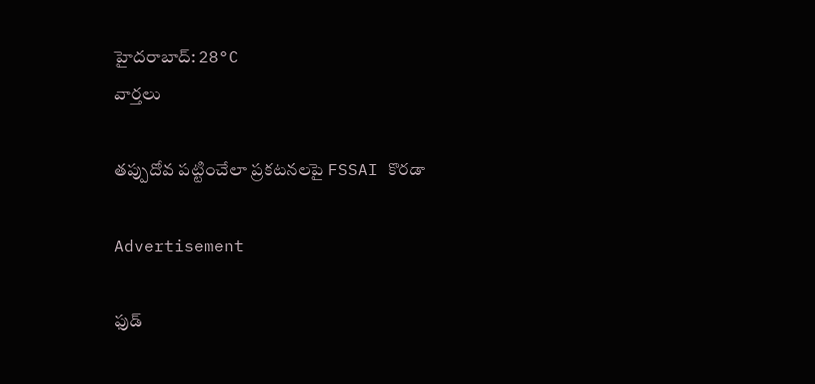హైదరాబాద్: 28°C
వార్తలు

తప్పుదోవ పట్టించేలా ప్రకటనలపై FSSAI కొరడా

Advertisement

ఫుడ్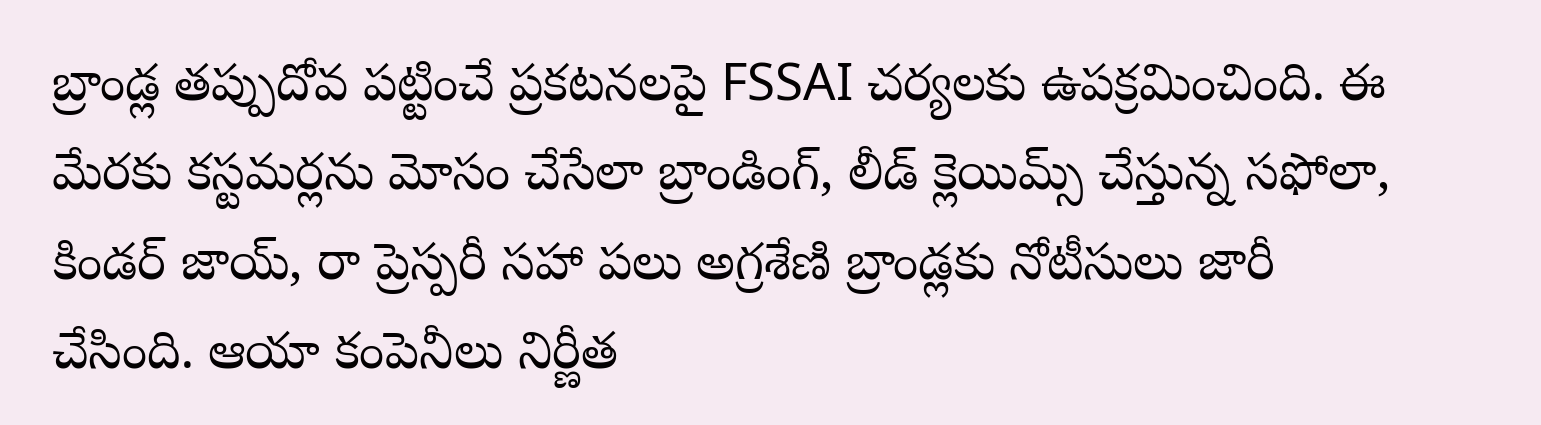బ్రాండ్ల తప్పుదోవ పట్టించే ప్రకటనలపై FSSAI చర్యలకు ఉపక్రమించింది. ఈ మేరకు కస్టమర్లను మోసం చేసేలా బ్రాండింగ్, లీడ్ క్లెయిమ్స్ చేస్తున్న సఫోలా, కిండర్ జాయ్, రా ప్రెస్పరీ సహా పలు అగ్రశేణి బ్రాండ్లకు నోటీసులు జారీ చేసింది. ఆయా కంపెనీలు నిర్ణీత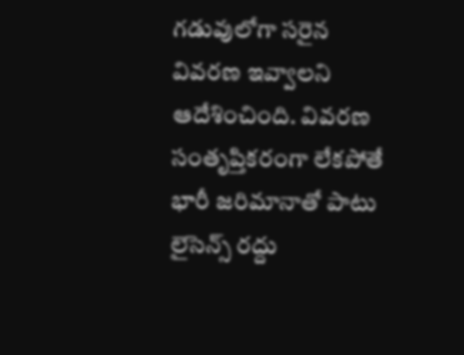గడువులోగా సరైన వివరణ ఇవ్వాలని ఆదేశించింది. వివరణ సంతృప్తికరంగా లేకపోతే భారీ జరిమానాతో పాటు లైసెన్స్ రద్దు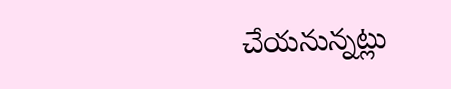చేయనున్నట్లు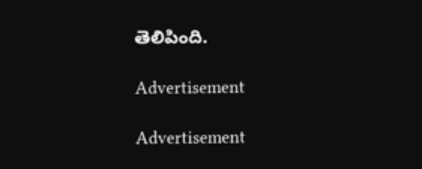తెలిపింది.

Advertisement

Advertisement